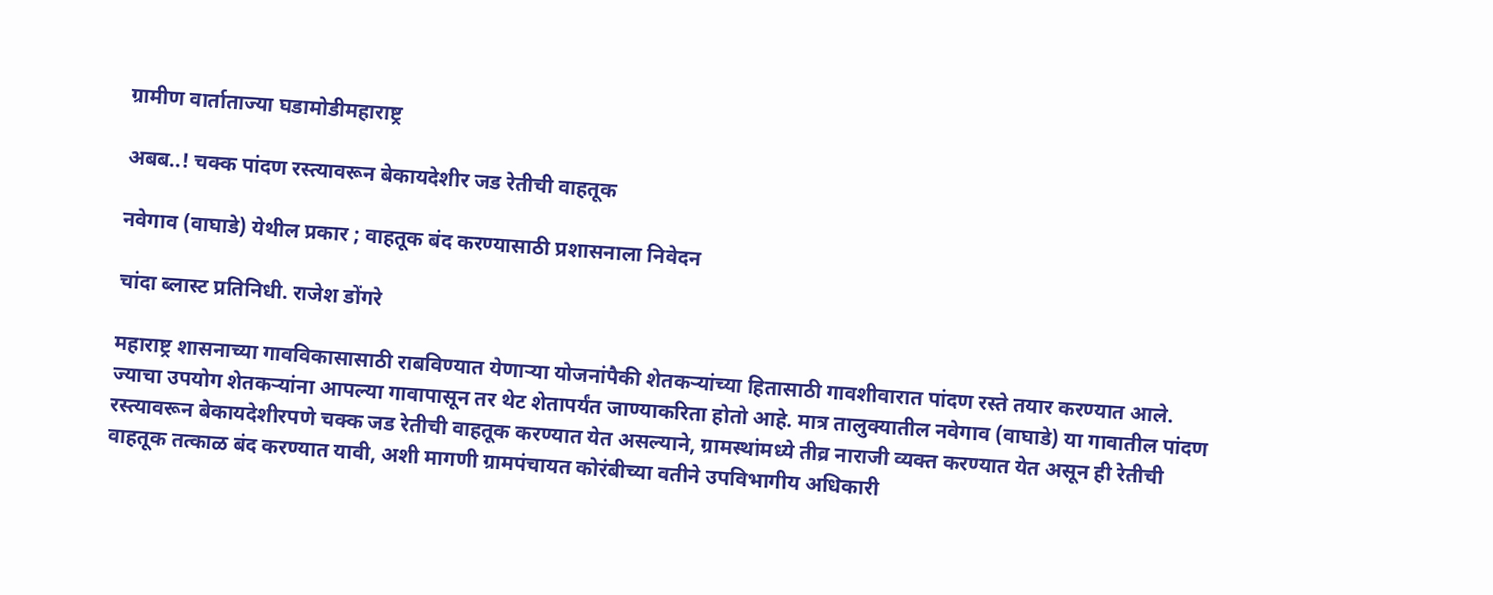ग्रामीण वार्ताताज्या घडामोडीमहाराष्ट्र

अबब..! चक्क पांदण रस्त्यावरून बेकायदेशीर जड रेतीची वाहतूक

नवेगाव (वाघाडे) येथील प्रकार ; वाहतूक बंद करण्यासाठी प्रशासनाला निवेदन

चांदा ब्लास्ट प्रतिनिधी. राजेश डोंगरे

महाराष्ट्र शासनाच्या गावविकासासाठी राबविण्यात येणाऱ्या योजनांपैकी शेतकऱ्यांच्या हितासाठी गावशीवारात पांदण रस्ते तयार करण्यात आले. ज्याचा उपयोग शेतकऱ्यांना आपल्या गावापासून तर थेट शेतापर्यंत जाण्याकरिता होतो आहे. मात्र तालुक्यातील नवेगाव (वाघाडे) या गावातील पांदण रस्त्यावरून बेकायदेशीरपणे चक्क जड रेतीची वाहतूक करण्यात येत असल्याने, ग्रामस्थांमध्ये तीव्र नाराजी व्यक्त करण्यात येत असून ही रेतीची वाहतूक तत्काळ बंद करण्यात यावी, अशी मागणी ग्रामपंचायत कोरंबीच्या वतीने उपविभागीय अधिकारी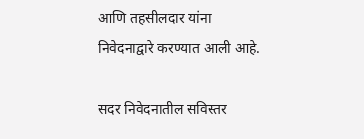आणि तहसीलदार यांना निवेदनाद्वारे करण्यात आली आहे.

सदर निवेदनातील सविस्तर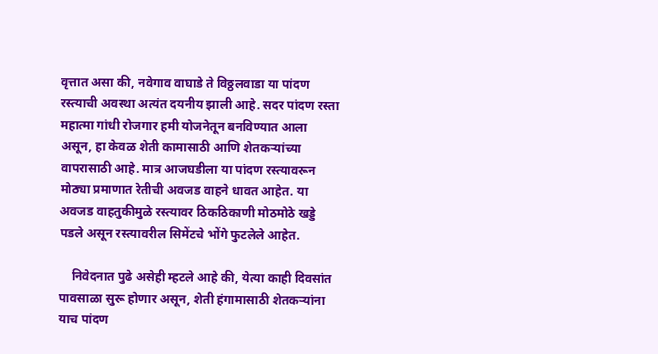वृत्तात असा की, नवेगाव वाघाडे ते विठ्ठलवाडा या पांदण रस्त्याची अवस्था अत्यंत दयनीय झाली आहे. सदर पांदण रस्ता महात्मा गांधी रोजगार हमी योजनेतून बनविण्यात आला असून, हा केवळ शेती कामासाठी आणि शेतकऱ्यांच्या वापरासाठी आहे. मात्र आजघडीला या पांदण रस्त्यावरून मोठ्या प्रमाणात रेतीची अवजड वाहने धावत आहेत. या अवजड वाहतुकीमुळे रस्त्यावर ठिकठिकाणी मोठमोठे खड्डे पडले असून रस्त्यावरील सिमेंटचे भोंगे फुटलेले आहेत.

    निवेदनात पुढे असेही म्हटले आहे की, येत्या काही दिवसांत पावसाळा सुरू होणार असून, शेती हंगामासाठी शेतकऱ्यांना याच पांदण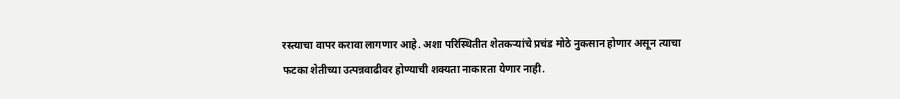रस्त्याचा वापर करावा लागणार आहे. अशा परिस्थितीत शेतकऱ्यांचे प्रचंड मोठे नुकसान होणार असून त्याचा फटका शेतीच्या उत्पन्नवाढीवर होण्याची शक्यता नाकारता येणार नाही.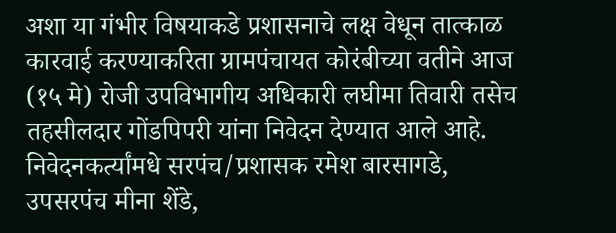अशा या गंभीर विषयाकडे प्रशासनाचे लक्ष वेधून तात्काळ कारवाई करण्याकरिता ग्रामपंचायत कोरंबीच्या वतीने आज (१५ मे) रोजी उपविभागीय अधिकारी लघीमा तिवारी तसेच तहसीलदार गोंडपिपरी यांना निवेदन देण्यात आले आहे. निवेदनकर्त्यांमधे सरपंच/प्रशासक रमेश बारसागडे, उपसरपंच मीना शेंडे,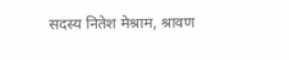सदस्य नितेश मेश्राम, श्रावण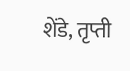शेंडे, तृप्ती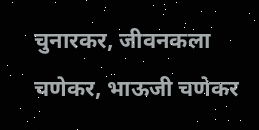चुनारकर, जीवनकला चणेकर, भाऊजी चणेकर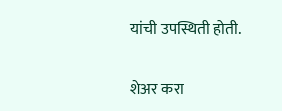यांची उपस्थिती होती.

शेअर करा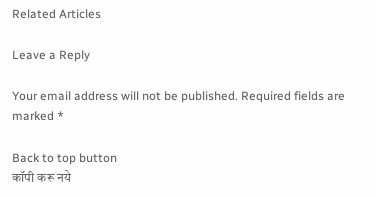Related Articles

Leave a Reply

Your email address will not be published. Required fields are marked *

Back to top button
कॉपी करू नये